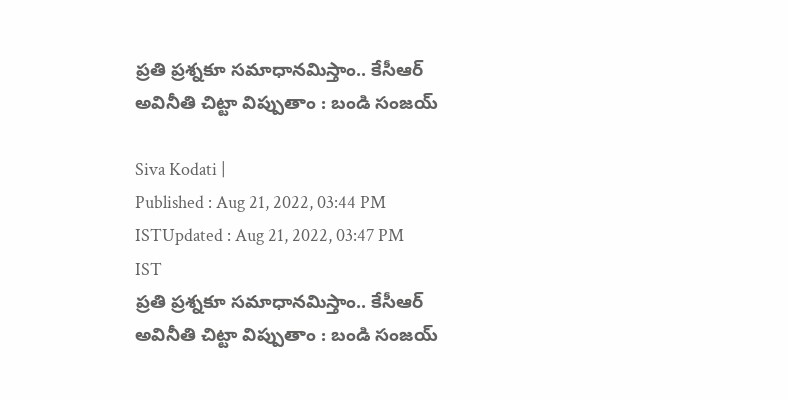ప్రతి ప్రశ్నకూ సమాధానమిస్తాం.. కేసీఆర్ అవినీతి చిట్టా విప్పుతాం : బండి సంజయ్

Siva Kodati |
Published : Aug 21, 2022, 03:44 PM ISTUpdated : Aug 21, 2022, 03:47 PM IST
ప్రతి ప్రశ్నకూ సమాధానమిస్తాం.. కేసీఆర్ అవినీతి చిట్టా విప్పుతాం : బండి సంజయ్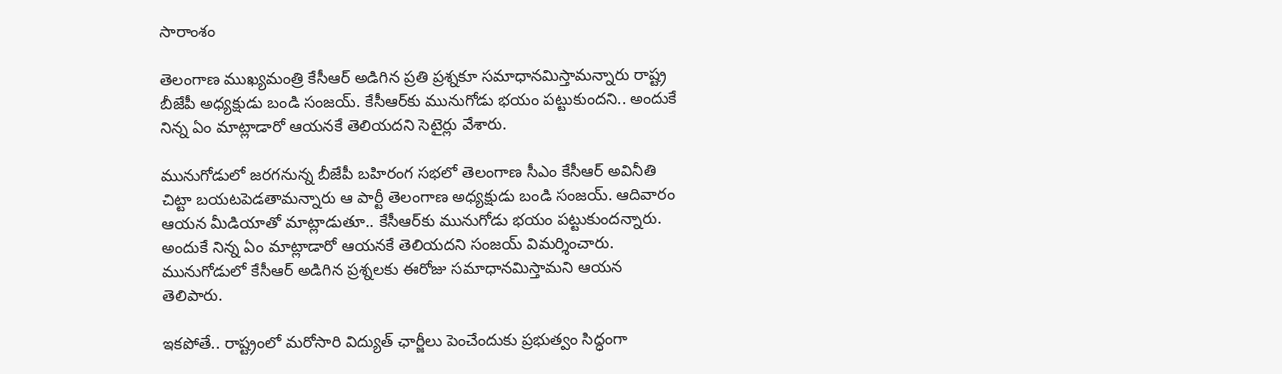సారాంశం

తెలంగాణ ముఖ్యమంత్రి కేసీఆర్ అడిగిన ప్రతి ప్రశ్నకూ సమాధానమిస్తామన్నారు రాష్ట్ర బీజేపీ అధ్యక్షుడు బండి సంజయ్. కేసీఆర్‌కు మునుగోడు భయం పట్టుకుందని.. అందుకే నిన్న ఏం మాట్లాడారో ఆయనకే తెలియదని సెటైర్లు వేశారు.

మునుగోడులో జరగనున్న బీజేపీ బహిరంగ సభలో తెలంగాణ సీఎం కేసీఆర్ అవినీతి చిట్టా బయటపెడతామన్నారు ఆ పార్టీ తెలంగాణ అధ్యక్షుడు బండి సంజయ్. ఆదివారం ఆయన మీడియాతో మాట్లాడుతూ.. కేసీఆర్‌కు మునుగోడు భయం పట్టుకుందన్నారు. అందుకే నిన్న ఏం మాట్లాడారో ఆయనకే తెలియదని సంజయ్ విమర్శించారు. మునుగోడులో కేసీఆర్ అడిగిన ప్రశ్నలకు ఈరోజు సమాధానమిస్తామని ఆయన తెలిపారు.

ఇకపోతే.. రాష్ట్రంలో మరోసారి విద్యుత్ ఛార్జీలు పెంచేందుకు ప్రభుత్వం సిద్ధంగా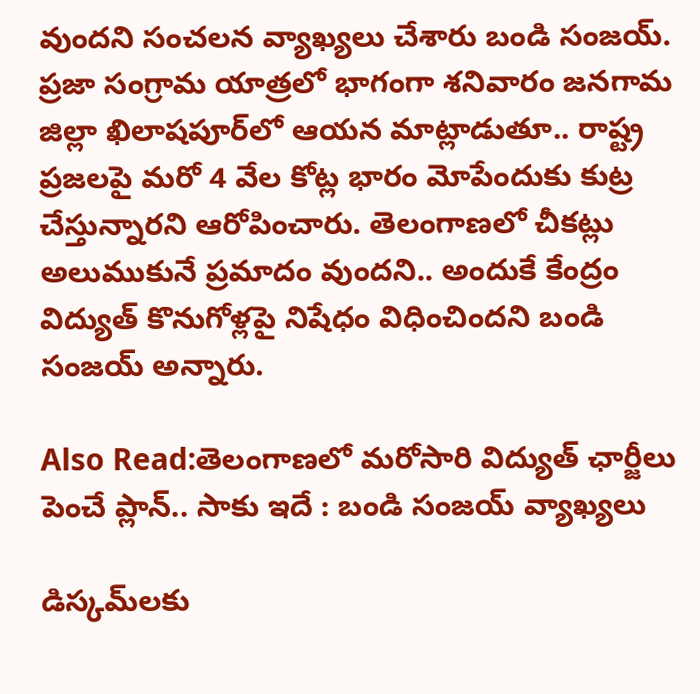వుందని సంచలన వ్యాఖ్యలు చేశారు బండి సంజయ్. ప్రజా సంగ్రామ యాత్రలో భాగంగా శనివారం జనగామ జిల్లా ఖిలాషపూర్‌లో ఆయన మాట్లాడుతూ.. రాష్ట్ర ప్రజలపై మరో 4 వేల కోట్ల భారం మోపేందుకు కుట్ర చేస్తున్నారని ఆరోపించారు. తెలంగాణలో చీకట్లు అలుముకునే ప్రమాదం వుందని.. అందుకే కేంద్రం విద్యుత్ కొనుగోళ్లపై నిషేధం విధించిందని బండి సంజయ్ అన్నారు.

Also Read:తెలంగాణలో మరోసారి విద్యుత్ ఛార్జీలు పెంచే ప్లాన్.. సాకు ఇదే : బండి సంజయ్ వ్యాఖ్యలు

డిస్కమ్‌లకు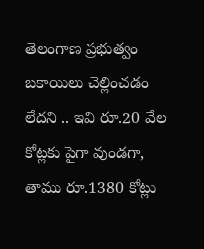తెలంగాణ ప్రభుత్వం బకాయిలు చెల్లించడం లేదని .. ఇవి రూ.20 వేల కోట్లకు పైగా వుండగా, తాము రూ.1380 కోట్లు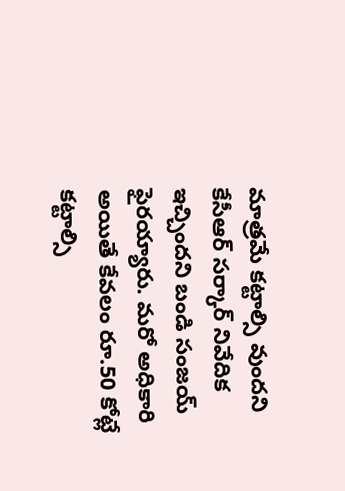మాత్రమే కట్టాల్సి వుందని కేసీఆర్ సర్కార్ నివేదిక ఇచ్చిందని బండి సంజయ్ ఫైరయ్యారు. మరో అధికారి అయితే కేవలం రూ.50 కోట్లే కట్టాల్సి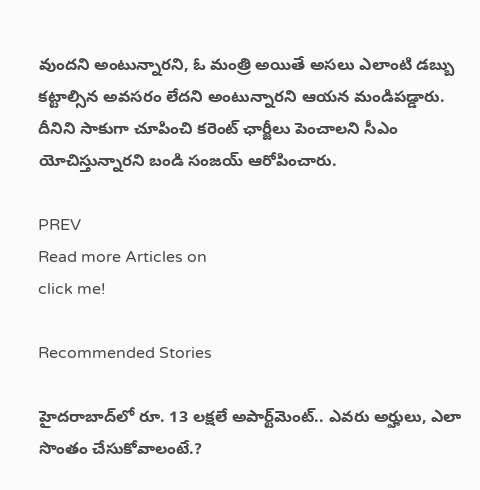వుందని అంటున్నారని, ఓ మంత్రి అయితే అసలు ఎలాంటి డబ్బు కట్టాల్సిన అవసరం లేదని అంటున్నారని ఆయన మండిపడ్డారు. దీనిని సాకుగా చూపించి కరెంట్ ఛార్జీలు పెంచాలని సీఎం యోచిస్తున్నారని బండి సంజయ్ ఆరోపించారు.

PREV
Read more Articles on
click me!

Recommended Stories

హైదరాబాద్‌లో రూ. 13 ల‌క్ష‌లే అపార్ట్‌మెంట్‌.. ఎవ‌రు అర్హులు, ఎలా సొంతం చేసుకోవాలంటే.?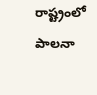రాష్ట్రంలో పాలనా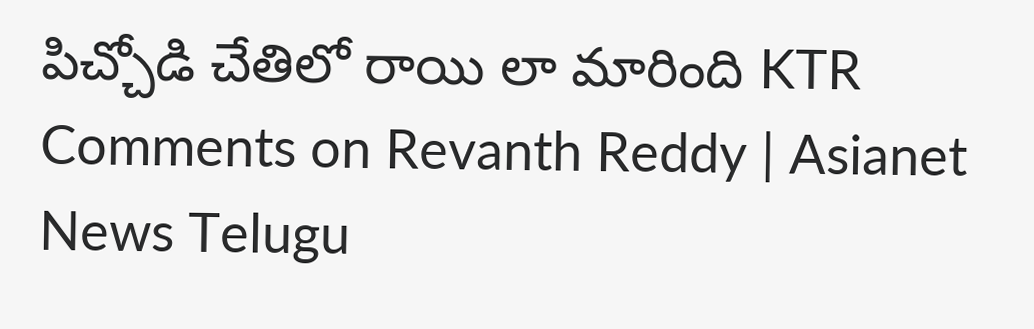పిచ్చోడి చేతిలో రాయి లా మారింది KTR Comments on Revanth Reddy | Asianet News Telugu